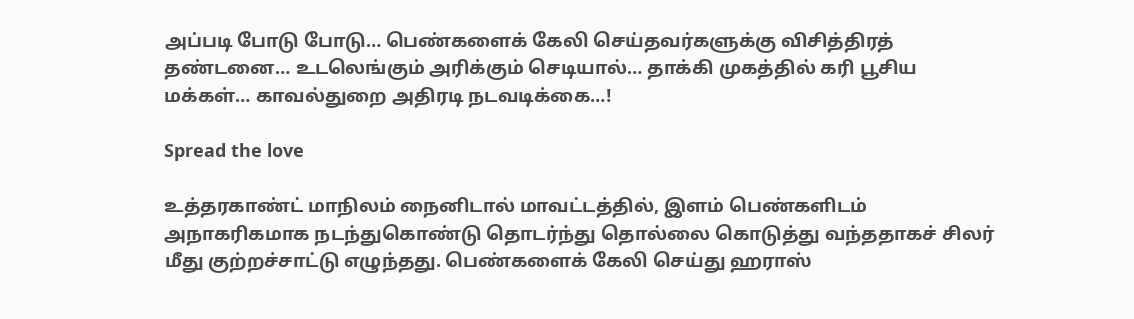அப்படி போடு போடு… பெண்களைக் கேலி செய்தவர்களுக்கு விசித்திரத் தண்டனை… உடலெங்கும் அரிக்கும் செடியால்… தாக்கி முகத்தில் கரி பூசிய மக்கள்… காவல்துறை அதிரடி நடவடிக்கை…!

Spread the love

உத்தரகாண்ட் மாநிலம் நைனிடால் மாவட்டத்தில், இளம் பெண்களிடம் அநாகரிகமாக நடந்துகொண்டு தொடர்ந்து தொல்லை கொடுத்து வந்ததாகச் சிலர் மீது குற்றச்சாட்டு எழுந்தது. பெண்களைக் கேலி செய்து ஹராஸ்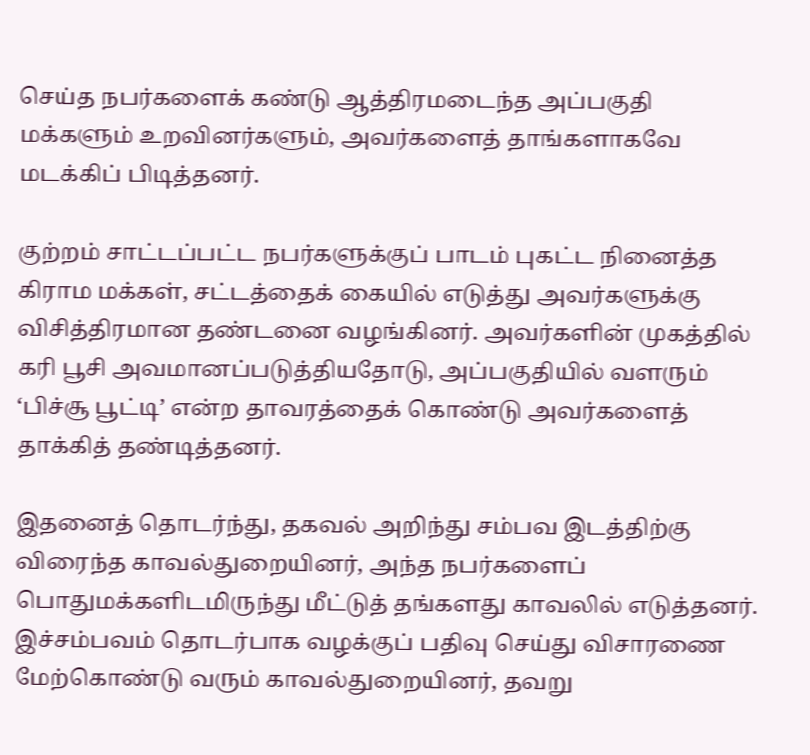செய்த நபர்களைக் கண்டு ஆத்திரமடைந்த அப்பகுதி மக்களும் உறவினர்களும், அவர்களைத் தாங்களாகவே மடக்கிப் பிடித்தனர்.

குற்றம் சாட்டப்பட்ட நபர்களுக்குப் பாடம் புகட்ட நினைத்த கிராம மக்கள், சட்டத்தைக் கையில் எடுத்து அவர்களுக்கு விசித்திரமான தண்டனை வழங்கினர். அவர்களின் முகத்தில் கரி பூசி அவமானப்படுத்தியதோடு, அப்பகுதியில் வளரும் ‘பிச்சூ பூட்டி’ என்ற தாவரத்தைக் கொண்டு அவர்களைத் தாக்கித் தண்டித்தனர்.

இதனைத் தொடர்ந்து, தகவல் அறிந்து சம்பவ இடத்திற்கு விரைந்த காவல்துறையினர், அந்த நபர்களைப் பொதுமக்களிடமிருந்து மீட்டுத் தங்களது காவலில் எடுத்தனர். இச்சம்பவம் தொடர்பாக வழக்குப் பதிவு செய்து விசாரணை மேற்கொண்டு வரும் காவல்துறையினர், தவறு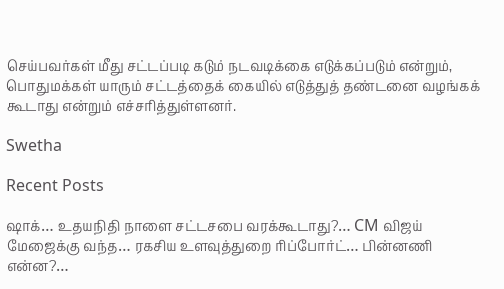செய்பவர்கள் மீது சட்டப்படி கடும் நடவடிக்கை எடுக்கப்படும் என்றும், பொதுமக்கள் யாரும் சட்டத்தைக் கையில் எடுத்துத் தண்டனை வழங்கக் கூடாது என்றும் எச்சரித்துள்ளனர்.

Swetha

Recent Posts

ஷாக்… உதயநிதி நாளை சட்டசபை வரக்கூடாது?… CM விஜய் மேஜைக்கு வந்த… ரகசிய உளவுத்துறை ரிப்போர்ட்… பின்னணி என்ன?…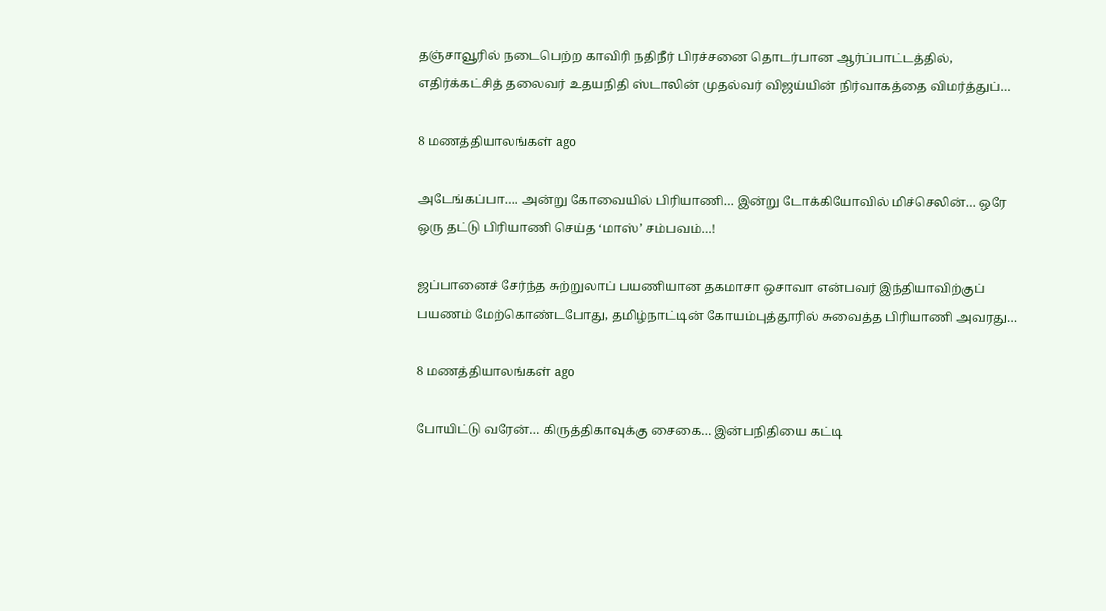தஞ்சாவூரில் நடைபெற்ற காவிரி நதிநீர் பிரச்சனை தொடர்பான ஆர்ப்பாட்டத்தில், எதிர்க்கட்சித் தலைவர் உதயநிதி ஸ்டாலின் முதல்வர் விஜய்யின் நிர்வாகத்தை விமர்த்துப்…

8 மணத்தியாலங்கள் ago

அடேங்கப்பா…. அன்று கோவையில் பிரியாணி… இன்று டோக்கியோவில் மிச்செலின்… ஒரே ஒரு தட்டு பிரியாணி செய்த ‘மாஸ்’ சம்பவம்…!

ஜப்பானைச் சேர்ந்த சுற்றுலாப் பயணியான தகமாசா ஒசாவா என்பவர் இந்தியாவிற்குப் பயணம் மேற்கொண்டபோது, தமிழ்நாட்டின் கோயம்புத்தூரில் சுவைத்த பிரியாணி அவரது…

8 மணத்தியாலங்கள் ago

போயிட்டு வரேன்… கிருத்திகாவுக்கு சைகை… இன்பநிதியை கட்டி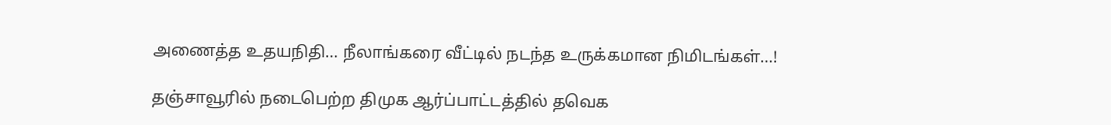அணைத்த உதயநிதி… நீலாங்கரை வீட்டில் நடந்த உருக்கமான நிமிடங்கள்…!

தஞ்சாவூரில் நடைபெற்ற திமுக ஆர்ப்பாட்டத்தில் தவெக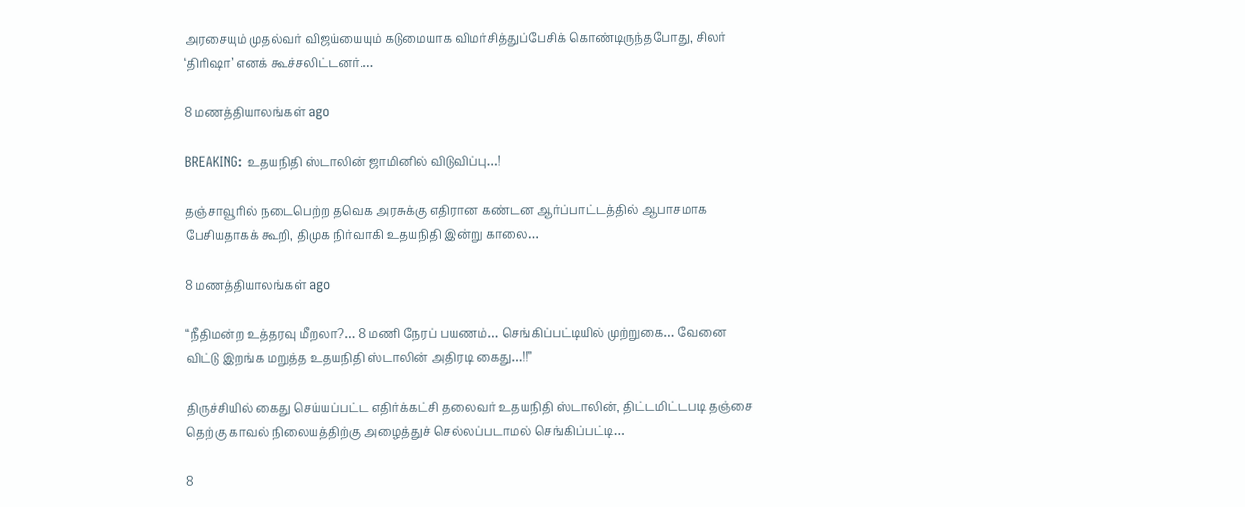அரசையும் முதல்வர் விஜய்யையும் கடுமையாக விமர்சித்துப்பேசிக் கொண்டிருந்தபோது, சிலர் ‘திரிஷா’ எனக் கூச்சலிட்டனர்.…

8 மணத்தியாலங்கள் ago

BREAKING: உதயநிதி ஸ்டாலின் ஜாமினில் விடுவிப்பு…!

தஞ்சாவூரில் நடைபெற்ற தவெக அரசுக்கு எதிரான கண்டன ஆர்ப்பாட்டத்தில் ஆபாசமாக பேசியதாகக் கூறி, திமுக நிர்வாகி உதயநிதி இன்று காலை…

8 மணத்தியாலங்கள் ago

“நீதிமன்ற உத்தரவு மீறலா?… 8 மணி நேரப் பயணம்… செங்கிப்பட்டியில் முற்றுகை… வேனை விட்டு இறங்க மறுத்த உதயநிதி ஸ்டாலின் அதிரடி கைது…!!”

திருச்சியில் கைது செய்யப்பட்ட எதிர்க்கட்சி தலைவர் உதயநிதி ஸ்டாலின், திட்டமிட்டபடி தஞ்சை தெற்கு காவல் நிலையத்திற்கு அழைத்துச் செல்லப்படாமல் செங்கிப்பட்டி…

8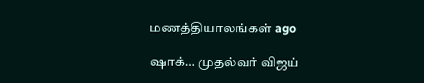மணத்தியாலங்கள் ago

ஷாக்… முதல்வர் விஜய்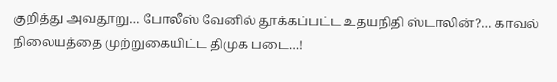குறித்து அவதூறு… போலீஸ் வேனில் தூக்கப்பட்ட உதயநிதி ஸ்டாலின்?… காவல் நிலையத்தை முற்றுகையிட்ட திமுக படை…!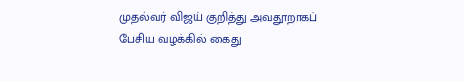முதல்வர் விஜய் குறித்து அவதூறாகப் பேசிய வழக்கில் கைது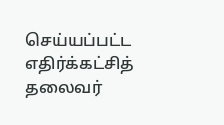செய்யப்பட்ட எதிர்க்கட்சித் தலைவர்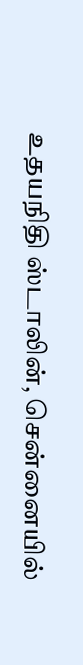உதயநிதி ஸ்டாலின், சென்னையில்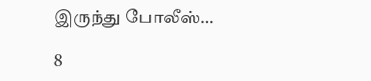இருந்து போலீஸ்…

8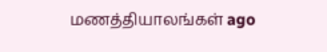மணத்தியாலங்கள் ago